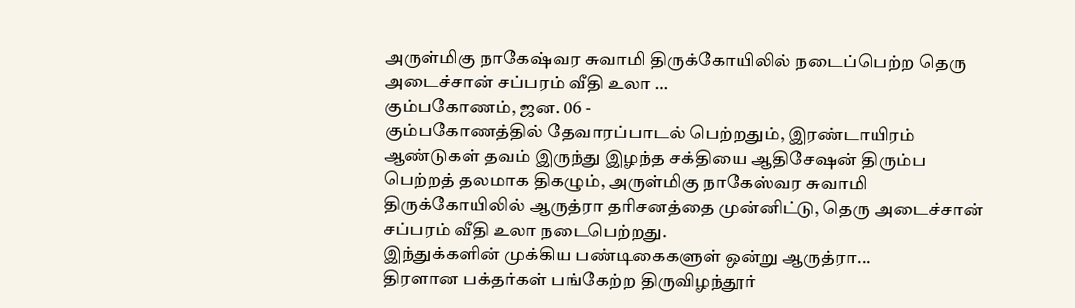அருள்மிகு நாகேஷ்வர சுவாமி திருக்கோயிலில் நடைப்பெற்ற தெரு அடைச்சான் சப்பரம் வீதி உலா …
கும்பகோணம், ஜன. 06 -
கும்பகோணத்தில் தேவாரப்பாடல் பெற்றதும், இரண்டாயிரம் ஆண்டுகள் தவம் இருந்து இழந்த சக்தியை ஆதிசேஷன் திரும்ப பெற்றத் தலமாக திகழும், அருள்மிகு நாகேஸ்வர சுவாமி திருக்கோயிலில் ஆருத்ரா தரிசனத்தை முன்னிட்டு, தெரு அடைச்சான் சப்பரம் வீதி உலா நடைபெற்றது.
இந்துக்களின் முக்கிய பண்டிகைகளுள் ஒன்று ஆருத்ரா...
திரளான பக்தர்கள் பங்கேற்ற திருவிழந்தூர்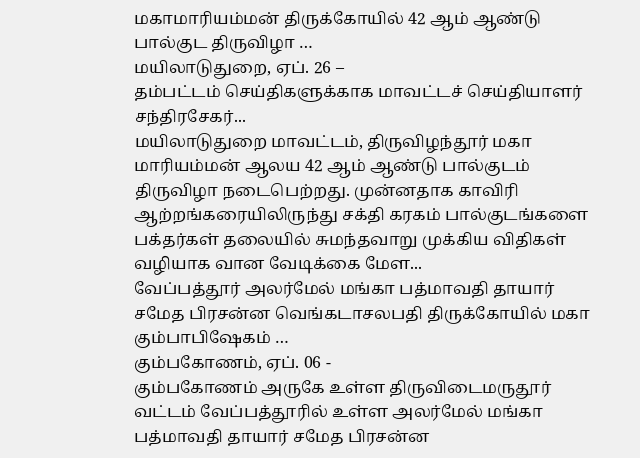மகாமாரியம்மன் திருக்கோயில் 42 ஆம் ஆண்டு பால்குட திருவிழா …
மயிலாடுதுறை, ஏப். 26 –
தம்பட்டம் செய்திகளுக்காக மாவட்டச் செய்தியாளர் சந்திரசேகர்...
மயிலாடுதுறை மாவட்டம், திருவிழந்தூர் மகா மாரியம்மன் ஆலய 42 ஆம் ஆண்டு பால்குடம் திருவிழா நடைபெற்றது. முன்னதாக காவிரி ஆற்றங்கரையிலிருந்து சக்தி கரகம் பால்குடங்களை பக்தர்கள் தலையில் சுமந்தவாறு முக்கிய விதிகள் வழியாக வான வேடிக்கை மேள...
வேப்பத்தூர் அலர்மேல் மங்கா பத்மாவதி தாயார் சமேத பிரசன்ன வெங்கடாசலபதி திருக்கோயில் மகா கும்பாபிஷேகம் …
கும்பகோணம், ஏப். 06 -
கும்பகோணம் அருகே உள்ள திருவிடைமருதூர் வட்டம் வேப்பத்தூரில் உள்ள அலர்மேல் மங்கா பத்மாவதி தாயார் சமேத பிரசன்ன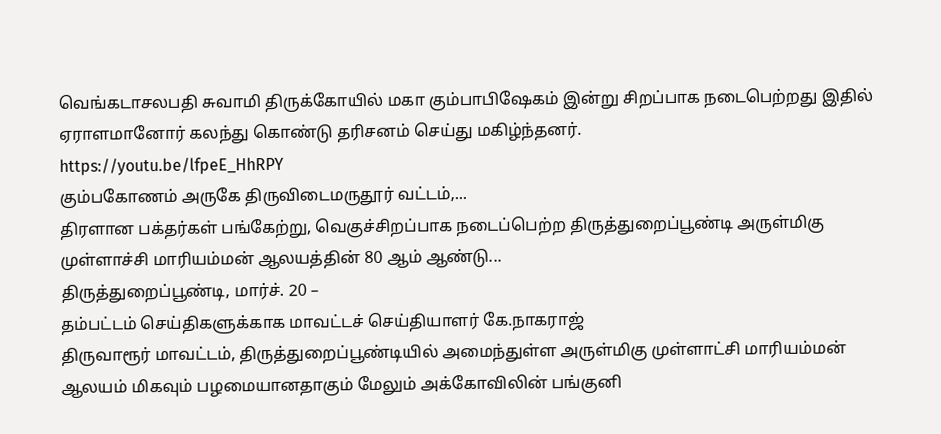வெங்கடாசலபதி சுவாமி திருக்கோயில் மகா கும்பாபிஷேகம் இன்று சிறப்பாக நடைபெற்றது இதில் ஏராளமானோர் கலந்து கொண்டு தரிசனம் செய்து மகிழ்ந்தனர்.
https://youtu.be/lfpeE_HhRPY
கும்பகோணம் அருகே திருவிடைமருதூர் வட்டம்,...
திரளான பக்தர்கள் பங்கேற்று, வெகுச்சிறப்பாக நடைப்பெற்ற திருத்துறைப்பூண்டி அருள்மிகு முள்ளாச்சி மாரியம்மன் ஆலயத்தின் 80 ஆம் ஆண்டு...
திருத்துறைப்பூண்டி, மார்ச். 20 –
தம்பட்டம் செய்திகளுக்காக மாவட்டச் செய்தியாளர் கே.நாகராஜ்
திருவாரூர் மாவட்டம், திருத்துறைப்பூண்டியில் அமைந்துள்ள அருள்மிகு முள்ளாட்சி மாரியம்மன் ஆலயம் மிகவும் பழமையானதாகும் மேலும் அக்கோவிலின் பங்குனி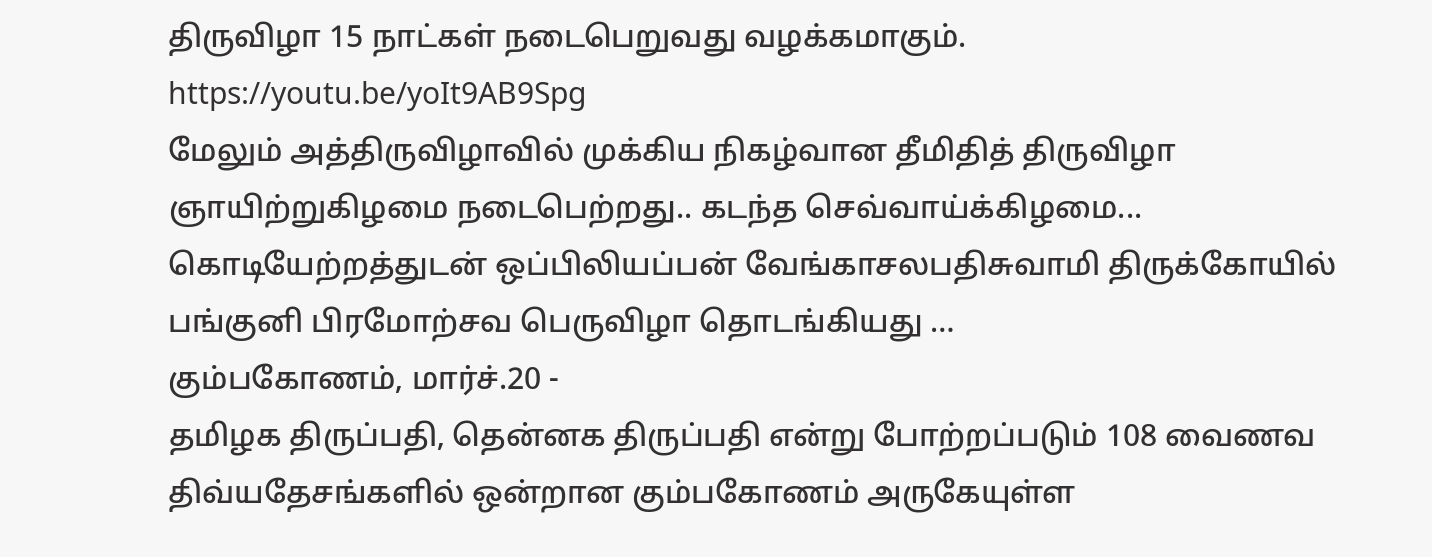திருவிழா 15 நாட்கள் நடைபெறுவது வழக்கமாகும்.
https://youtu.be/yoIt9AB9Spg
மேலும் அத்திருவிழாவில் முக்கிய நிகழ்வான தீமிதித் திருவிழா ஞாயிற்றுகிழமை நடைபெற்றது.. கடந்த செவ்வாய்க்கிழமை...
கொடியேற்றத்துடன் ஒப்பிலியப்பன் வேங்காசலபதிசுவாமி திருக்கோயில் பங்குனி பிரமோற்சவ பெருவிழா தொடங்கியது …
கும்பகோணம், மார்ச்.20 -
தமிழக திருப்பதி, தென்னக திருப்பதி என்று போற்றப்படும் 108 வைணவ திவ்யதேசங்களில் ஒன்றான கும்பகோணம் அருகேயுள்ள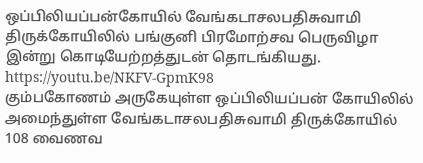ஒப்பிலியப்பன்கோயில் வேங்கடாசலபதிசுவாமி திருக்கோயிலில் பங்குனி பிரமோற்சவ பெருவிழா இன்று கொடியேற்றத்துடன் தொடங்கியது.
https://youtu.be/NKFV-GpmK98
கும்பகோணம் அருகேயுள்ள ஒப்பிலியப்பன் கோயிலில் அமைந்துள்ள வேங்கடாசலபதிசுவாமி திருக்கோயில் 108 வைணவ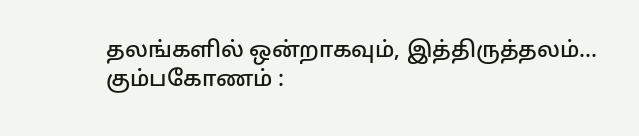தலங்களில் ஒன்றாகவும், இத்திருத்தலம்...
கும்பகோணம் :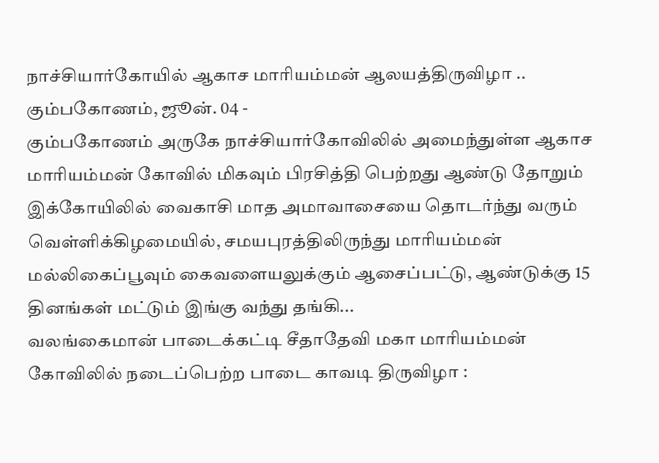நாச்சியார்கோயில் ஆகாச மாரியம்மன் ஆலயத்திருவிழா ..
கும்பகோணம், ஜூன். 04 -
கும்பகோணம் அருகே நாச்சியார்கோவிலில் அமைந்துள்ள ஆகாச மாரியம்மன் கோவில் மிகவும் பிரசித்தி பெற்றது ஆண்டு தோறும் இக்கோயிலில் வைகாசி மாத அமாவாசையை தொடர்ந்து வரும் வெள்ளிக்கிழமையில், சமயபுரத்திலிருந்து மாரியம்மன் மல்லிகைப்பூவும் கைவளையலுக்கும் ஆசைப்பட்டு, ஆண்டுக்கு 15 தினங்கள் மட்டும் இங்கு வந்து தங்கி...
வலங்கைமான் பாடைக்கட்டி சீதாதேவி மகா மாரியம்மன் கோவிலில் நடைப்பெற்ற பாடை காவடி திருவிழா :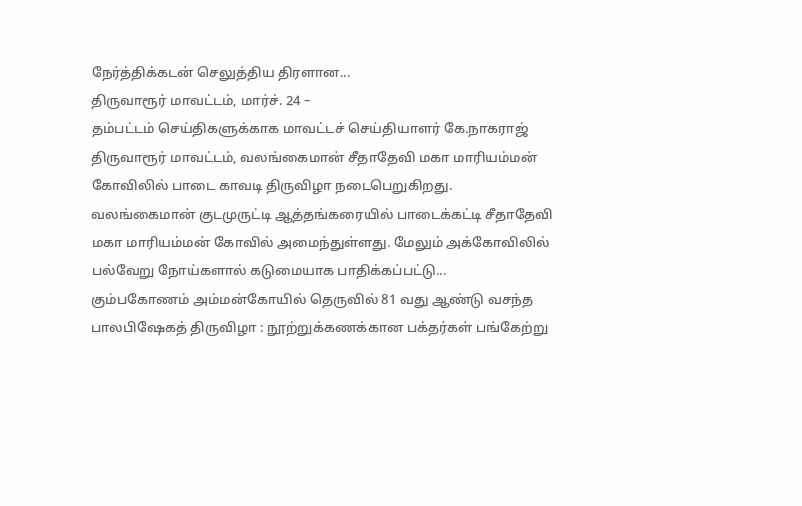நேர்த்திக்கடன் செலுத்திய திரளான...
திருவாரூர் மாவட்டம், மார்ச். 24 –
தம்பட்டம் செய்திகளுக்காக மாவட்டச் செய்தியாளர் கே.நாகராஜ்
திருவாரூர் மாவட்டம், வலங்கைமான் சீதாதேவி மகா மாரியம்மன் கோவிலில் பாடை காவடி திருவிழா நடைபெறுகிறது. வலங்கைமான் குடமுருட்டி ஆத்தங்கரையில் பாடைக்கட்டி சீதாதேவி மகா மாரியம்மன் கோவில் அமைந்துள்ளது. மேலும் அக்கோவிலில் பல்வேறு நோய்களால் கடுமையாக பாதிக்கப்பட்டு...
கும்பகோணம் அம்மன்கோயில் தெருவில் 81 வது ஆண்டு வசந்த பாலபிஷேகத் திருவிழா : நூற்றுக்கணக்கான பக்தர்கள் பங்கேற்று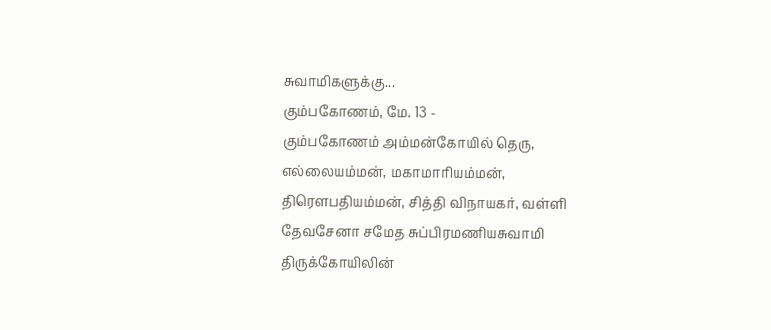சுவாமிகளுக்கு...
கும்பகோணம், மே. 13 -
கும்பகோணம் அம்மன்கோயில் தெரு, எல்லையம்மன், மகாமாரியம்மன், திரௌபதியம்மன், சித்தி விநாயகர், வள்ளி தேவசேனா சமேத சுப்பிரமணியசுவாமி திருக்கோயிலின்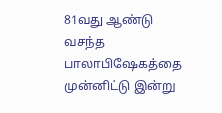81வது ஆண்டு வசந்த பாலாபிஷேகத்தை முன்னிட்டு இன்று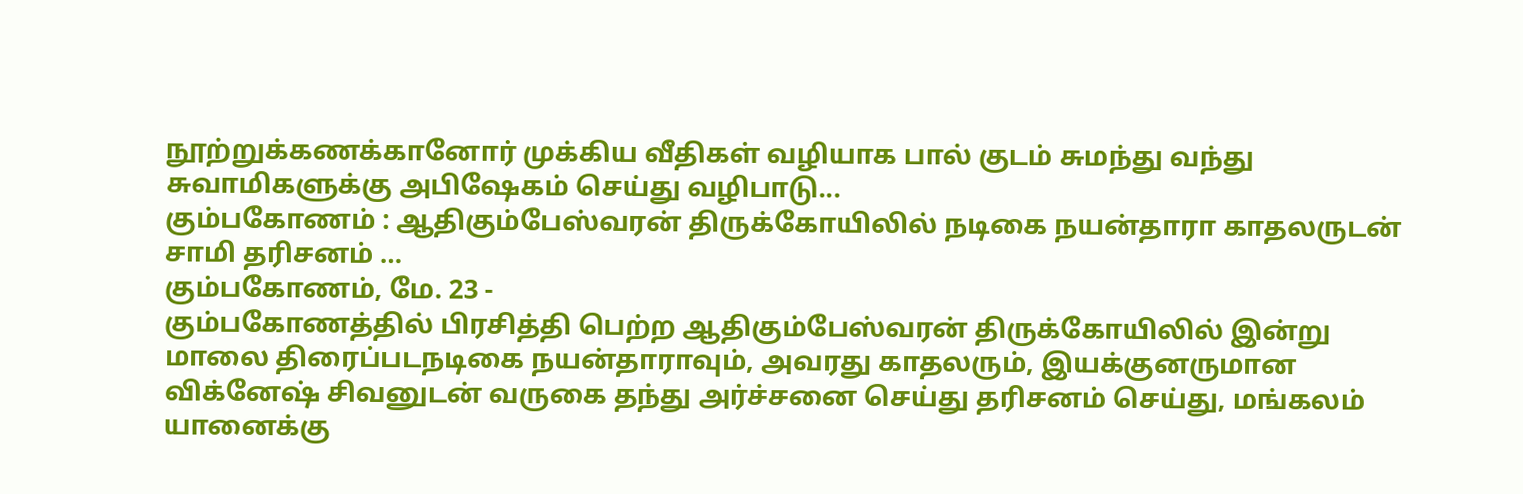நூற்றுக்கணக்கானோர் முக்கிய வீதிகள் வழியாக பால் குடம் சுமந்து வந்து சுவாமிகளுக்கு அபிஷேகம் செய்து வழிபாடு...
கும்பகோணம் : ஆதிகும்பேஸ்வரன் திருக்கோயிலில் நடிகை நயன்தாரா காதலருடன் சாமி தரிசனம் …
கும்பகோணம், மே. 23 -
கும்பகோணத்தில் பிரசித்தி பெற்ற ஆதிகும்பேஸ்வரன் திருக்கோயிலில் இன்று மாலை திரைப்படநடிகை நயன்தாராவும், அவரது காதலரும், இயக்குனருமான விக்னேஷ் சிவனுடன் வருகை தந்து அர்ச்சனை செய்து தரிசனம் செய்து, மங்கலம் யானைக்கு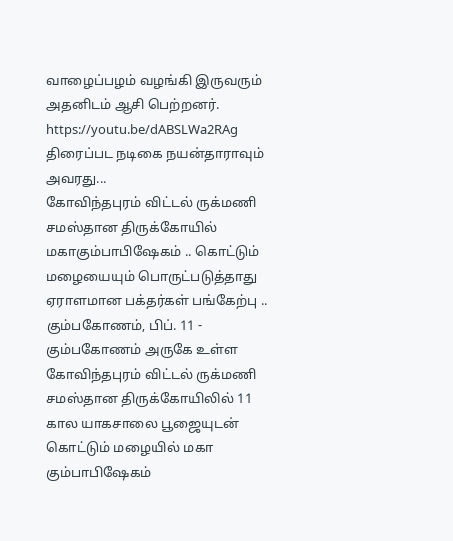வாழைப்பழம் வழங்கி இருவரும் அதனிடம் ஆசி பெற்றனர்.
https://youtu.be/dABSLWa2RAg
திரைப்பட நடிகை நயன்தாராவும் அவரது...
கோவிந்தபுரம் விட்டல் ருக்மணி சமஸ்தான திருக்கோயில் மகாகும்பாபிஷேகம் .. கொட்டும் மழையையும் பொருட்படுத்தாது ஏராளமான பக்தர்கள் பங்கேற்பு ..
கும்பகோணம், பிப். 11 -
கும்பகோணம் அருகே உள்ள கோவிந்தபுரம் விட்டல் ருக்மணி சமஸ்தான திருக்கோயிலில் 11 கால யாகசாலை பூஜையுடன் கொட்டும் மழையில் மகா கும்பாபிஷேகம்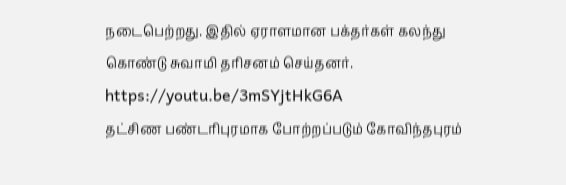நடைபெற்றது. இதில் ஏராளமான பக்தர்கள் கலந்து கொண்டு சுவாமி தரிசனம் செய்தனர்.
https://youtu.be/3mSYjtHkG6A
தட்சிண பண்டரிபுரமாக போற்றப்படும் கோவிந்தபுரம்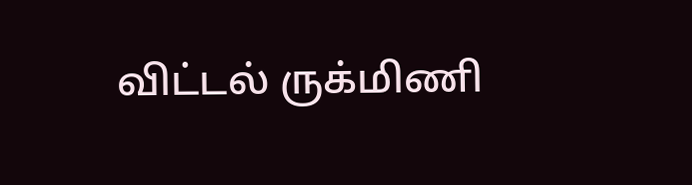விட்டல் ருக்மிணி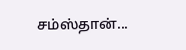சம்ஸ்தான்...